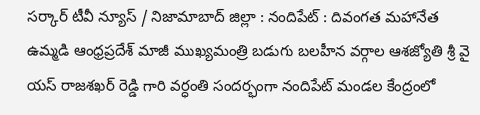సర్కార్ టీవీ న్యూస్ / నిజామాబాద్ జిల్లా : నందిపేట్ : దివంగత మహానేత ఉమ్మడి ఆంధ్రప్రదేశ్ మాజీ ముఖ్యమంత్రి బడుగు బలహీన వర్గాల ఆశజ్యోతి శ్రీ వై యస్ రాజశఖర్ రెడ్డి గారి వర్ధంతి సందర్భంగా నందిపేట్ మండల కేంద్రంలో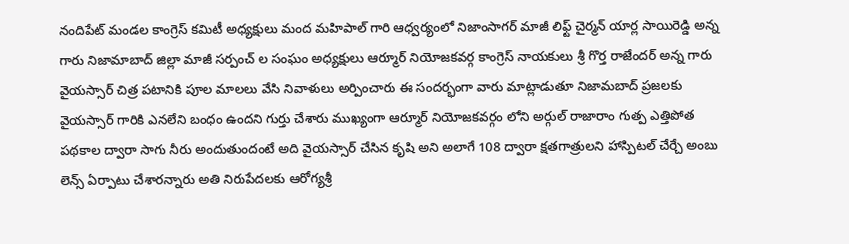నందిపేట్ మండల కాంగ్రెస్ కమిటీ అధ్యక్షులు మంద మహిపాల్ గారి ఆధ్వర్యంలో నిజాంసాగర్ మాజీ లిఫ్ట్ చైర్మన్ యార్ల సాయిరెడ్డి అన్న గారు నిజామాబాద్ జిల్లా మాజీ సర్పంచ్ ల సంఘం అధ్యక్షులు ఆర్మూర్ నియోజకవర్గ కాంగ్రెస్ నాయకులు శ్రీ గొర్త రాజేందర్ అన్న గారు వైయస్సార్ చిత్ర పటానికి పూల మాలలు వేసి నివాళులు అర్పించారు ఈ సందర్భంగా వారు మాట్లాడుతూ నిజామబాద్ ప్రజలకు వైయస్సార్ గారికి ఎనలేని బంధం ఉందని గుర్తు చేశారు ముఖ్యంగా ఆర్మూర్ నియోజకవర్గం లోని అర్గుల్ రాజారాం గుత్ప ఎత్తిపోత పథకాల ద్వారా సాగు నీరు అందుతుందంటే అది వైయస్సార్ చేసిన కృషి అని అలాగే 108 ద్వారా క్షతగాత్రులని హాస్పిటల్ చేర్చే అంబు లెన్స్ ఏర్పాటు చేశారన్నారు అతి నిరుపేదలకు ఆరోగ్యశ్రీ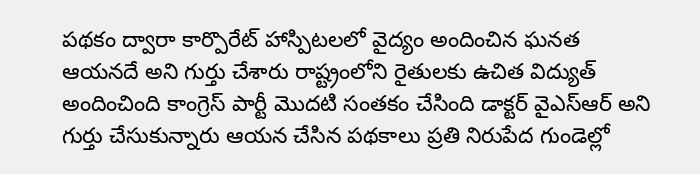పథకం ద్వారా కార్పొరేట్ హాస్పిటలలో వైద్యం అందించిన ఘనత ఆయనదే అని గుర్తు చేశారు రాష్ట్రంలోని రైతులకు ఉచిత విద్యుత్ అందించింది కాంగ్రెస్ పార్టీ మొదటి సంతకం చేసింది డాక్టర్ వైఎస్ఆర్ అని గుర్తు చేసుకున్నారు ఆయన చేసిన పథకాలు ప్రతి నిరుపేద గుండెల్లో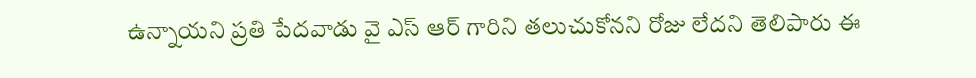ఉన్నాయని ప్రతి పేదవాడు వై ఎస్ ఆర్ గారిని తలుచుకోనని రోజు లేదని తెలిపారు ఈ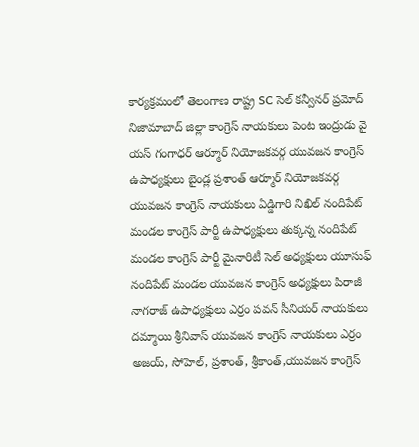కార్యక్రమంలో తెలంగాణ రాష్ట్ర SC సెల్ కన్వీనర్ ప్రమోద్ నిజామాబాద్ జిల్లా కాంగ్రెస్ నాయకులు పెంట ఇంద్రుడు వై యస్ గంగాధర్ ఆర్మూర్ నియోజకవర్గ యువజన కాంగ్రెస్ ఉపాధ్యక్షులు బైండ్ల ప్రశాంత్ ఆర్మూర్ నియోజకవర్గ యువజన కాంగ్రెస్ నాయకులు ఏడ్డిగారి నిఖిల్ నందిపేట్ మండల కాంగ్రెస్ పార్టీ ఉపాధ్యక్షులు తుక్కన్న నందిపేట్ మండల కాంగ్రెస్ పార్టీ మైనారిటీ సెల్ అధ్యక్షులు యూసుఫ్ నందిపేట్ మండల యువజన కాంగ్రెస్ అధ్యక్షులు పిరాజీ నాగరాజ్ ఉపాధ్యక్షులు ఎర్రం పవన్ సీనియర్ నాయకులు దమ్మాయి శ్రీనివాస్ యువజన కాంగ్రెస్ నాయకులు ఎర్రం అజయ్, సోహెల్, ప్రశాంత్, శ్రీకాంత్,యువజన కాంగ్రెస్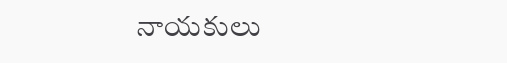నాయకులు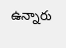ఉన్నారు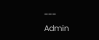---
Admin